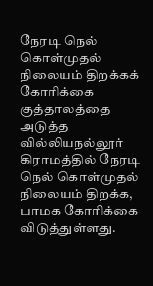நேரடி நெல் கொள்முதல் நிலையம் திறக்கக் கோரிக்கை
குத்தாலத்தை அடுத்த வில்லியநல்லூர் கிராமத்தில் நேரடி நெல் கொள்முதல் நிலையம் திறக்க, பாமக கோரிக்கை விடுத்துள்ளது.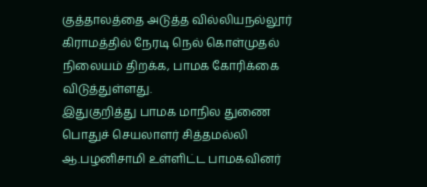குத்தாலத்தை அடுத்த வில்லியநல்லூர் கிராமத்தில் நேரடி நெல் கொள்முதல் நிலையம் திறக்க, பாமக கோரிக்கை விடுத்துள்ளது.
இதுகுறித்து பாமக மாநில துணை பொதுச் செயலாளர் சித்தமல்லி ஆ.பழனிசாமி உள்ளிட்ட பாமகவினர்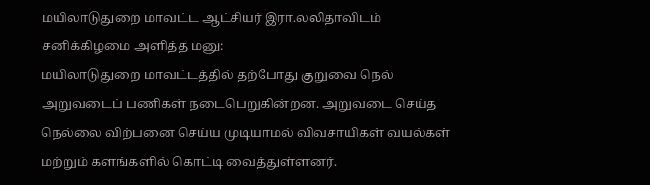மயிலாடுதுறை மாவட்ட ஆட்சியர் இரா.லலிதாவிடம் சனிக்கிழமை அளித்த மனு:
மயிலாடுதுறை மாவட்டத்தில் தற்போது குறுவை நெல் அறுவடைப் பணிகள் நடைபெறுகின்றன. அறுவடை செய்த நெல்லை விற்பனை செய்ய முடியாமல் விவசாயிகள் வயல்கள் மற்றும் களங்களில் கொட்டி வைத்துள்ளனர்.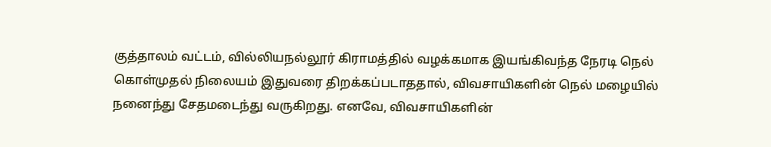குத்தாலம் வட்டம், வில்லியநல்லூர் கிராமத்தில் வழக்கமாக இயங்கிவந்த நேரடி நெல் கொள்முதல் நிலையம் இதுவரை திறக்கப்படாததால், விவசாயிகளின் நெல் மழையில் நனைந்து சேதமடைந்து வருகிறது. எனவே, விவசாயிகளின்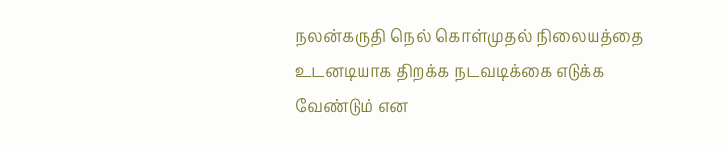நலன்கருதி நெல் கொள்முதல் நிலையத்தை உடனடியாக திறக்க நடவடிக்கை எடுக்க வேண்டும் என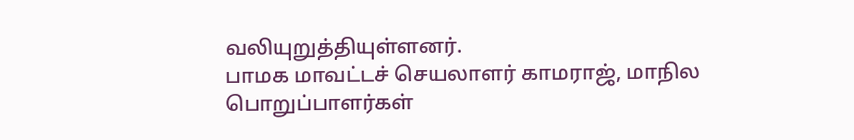வலியுறுத்தியுள்ளனர்.
பாமக மாவட்டச் செயலாளர் காமராஜ், மாநில பொறுப்பாளர்கள்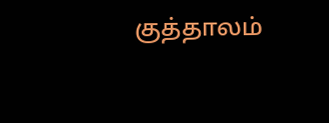குத்தாலம்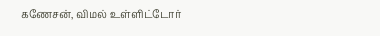கணேசன், விமல் உள்ளிட்டோர்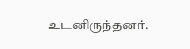உடனிருந்தனர்.